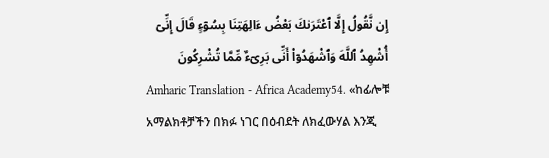إِن نَّقُولُ إِلَّا ٱعْتَرَىٰكَ بَعْضُ ءَالِهَتِنَا بِسُوٓءٍ قَالَ إِنِّىٓ أُشْهِدُ ٱللَّهَ وَٱشْهَدُوٓا۟ أَنِّى بَرِىٓءٌ مِّمَّا تُشْرِكُونَ
Amharic Translation - Africa Academy54. «ከፊሎቹ አማልክቶቻችን በክፉ ነገር በዕብደት ለክፈውሃል እንጂ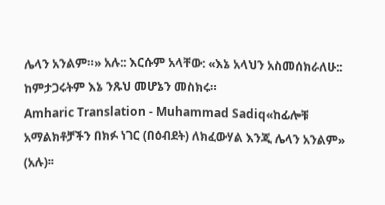ሌላን አንልም።» አሉ:: እርሱም አላቸው: «እኔ አላህን አስመሰክራለሁ:: ከምታጋሩትም እኔ ንጹህ መሆኔን መስክሩ።
Amharic Translation - Muhammad Sadiq«ከፊሎቹ አማልክቶቻችን በክፉ ነገር (በዕብደት) ለክፈውሃል እንጂ ሌላን አንልም» (አሉ)፡፡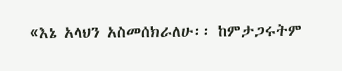«እኔ አላህን አስመሰክራለሁ፡፡ ከምታጋሩትም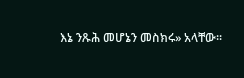እኔ ንጹሕ መሆኔን መስክሩ» አላቸው፡፡